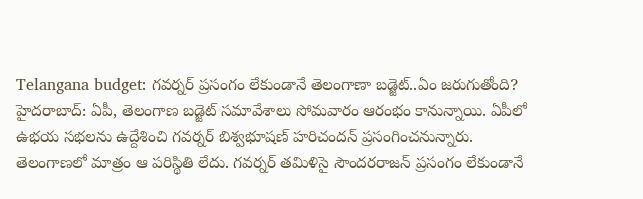Telangana budget: గవర్నర్ ప్రసంగం లేకుండానే తెలంగాణా బడ్జెట్..ఏం జరుగుతోంది?
హైదరాబాద్: ఏపీ, తెలంగాణ బడ్జెట్ సమావేశాలు సోమవారం ఆరంభం కానున్నాయి. ఏపీలో ఉభయ సభలను ఉద్దేశించి గవర్నర్ బిశ్వభూషణ్ హరిచందన్ ప్రసంగించనున్నారు. తెలంగాణలో మాత్రం ఆ పరిస్థితి లేదు. గవర్నర్ తమిళిసై సౌందరరాజన్ ప్రసంగం లేకుండానే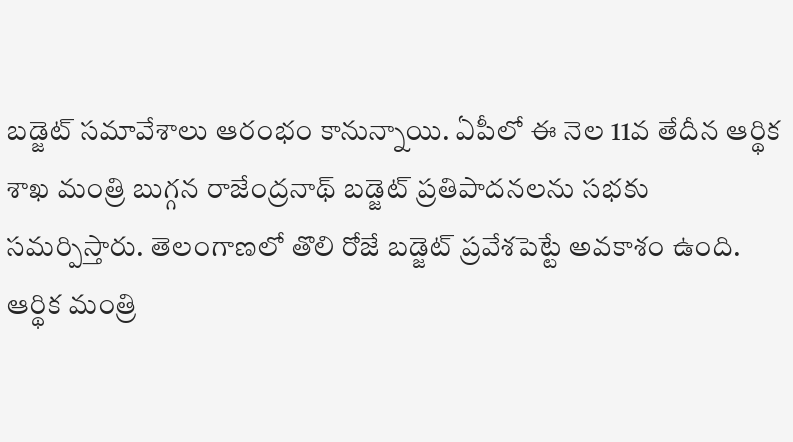బడ్జెట్ సమావేశాలు ఆరంభం కానున్నాయి. ఏపీలో ఈ నెల 11వ తేదీన ఆర్థిక శాఖ మంత్రి బుగ్గన రాజేంద్రనాథ్ బడ్జెట్ ప్రతిపాదనలను సభకు సమర్పిస్తారు. తెలంగాణలో తొలి రోజే బడ్జెట్ ప్రవేశపెట్టే అవకాశం ఉంది.
ఆర్థిక మంత్రి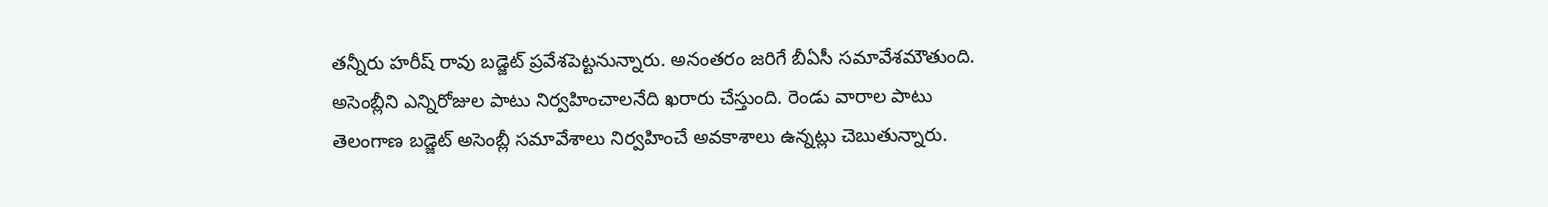తన్నీరు హరీష్ రావు బడ్జెట్ ప్రవేశపెట్టనున్నారు. అనంతరం జరిగే బీఏసీ సమావేశమౌతుంది. అసెంబ్లీని ఎన్నిరోజుల పాటు నిర్వహించాలనేది ఖరారు చేస్తుంది. రెండు వారాల పాటు తెలంగాణ బడ్జెట్ అసెంబ్లీ సమావేశాలు నిర్వహించే అవకాశాలు ఉన్నట్లు చెబుతున్నారు.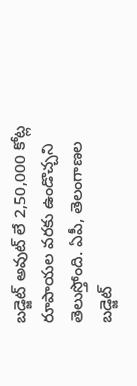బడ్జెట్ అవుట్ లే 2,50,000 కోట్ల రూపాయల వరకు ఉండొచ్చని తెలుస్తోంది. ఏపీ, తెలంగాణల బడ్జెట్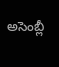అసెంబ్లీ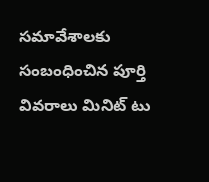సమావేశాలకు సంబంధించిన పూర్తి వివరాలు మినిట్ టు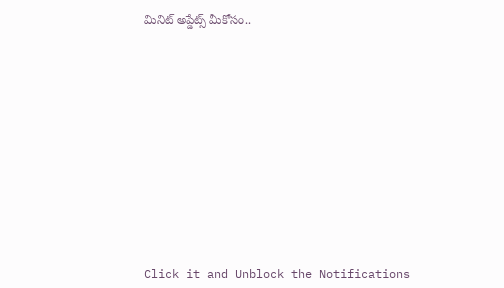మినిట్ అప్డేట్స్ మీకోసం..













Click it and Unblock the Notifications